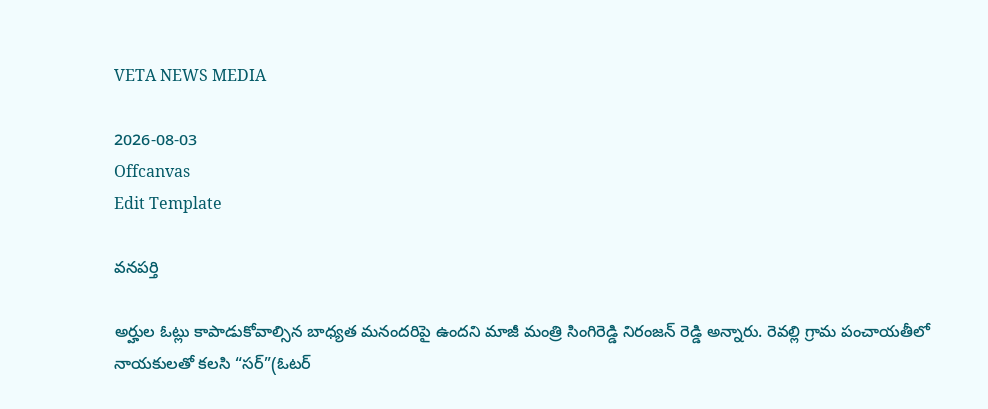VETA NEWS MEDIA

2026-08-03
Offcanvas
Edit Template

వనపర్తి

అర్హుల ఓట్లు కాపాడుకోవాల్సిన బాధ్యత మనందరిపై ఉందని మాజీ మంత్రి సింగిరెడ్డి నిరంజన్ రెడ్డి అన్నారు. రెవల్లి గ్రామ పంచాయతీలో నాయకులతో కలసి “సర్”(ఓటర్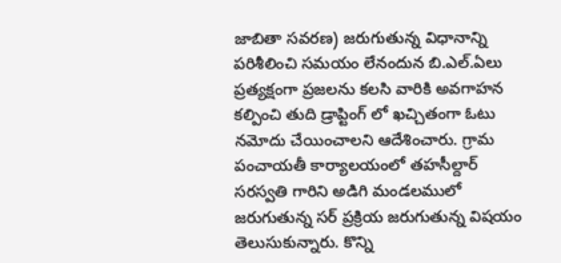జాబితా సవరణ) జరుగుతున్న విధానాన్ని పరిశీలించి సమయం లేనందున బి.ఎల్.ఏలు ప్రత్యక్షంగా ప్రజలను కలసి వారికి అవగాహన కల్పించి తుది డ్రాప్టింగ్ లో ఖచ్చితంగా ఓటు నమోదు చేయించాలని ఆదేశించారు. గ్రామ పంచాయతీ కార్యాలయంలో తహసీల్దార్ సరస్వతి గారిని అడిగి మండలములో జరుగుతున్న సర్ ప్రక్రియ జరుగుతున్న విషయం తెలుసుకున్నారు. కొన్ని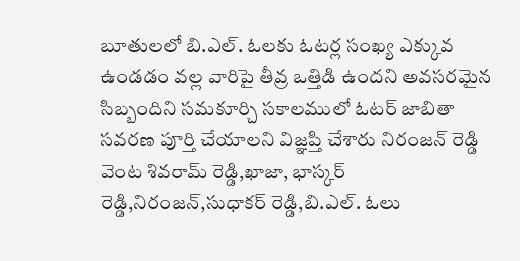బూతులలో బి.ఎల్. ఓలకు ఓటర్ల సంఖ్య ఎక్కువ ఉండడం వల్ల వారిపై తీవ్ర ఒత్తిడి ఉందని అవసరమైన సిబ్బందిని సమకూర్చి సకాలములో ఓటర్ జాబితా సవరణ పూర్తి చేయాలని విజ్ఞప్తి చేశారు నిరంజన్ రెడ్డి వెంట శివరామ్ రెడ్డి,ఖాజా, భాస్కర్ రెడ్డి,నిరంజన్,సుధాకర్ రెడ్డి,బి.ఎల్. ఓలు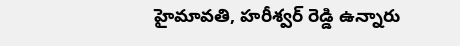హైమావతి, హరీశ్వర్ రెడ్డి ఉన్నారు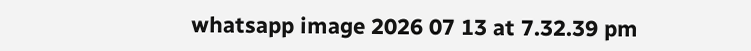whatsapp image 2026 07 13 at 7.32.39 pm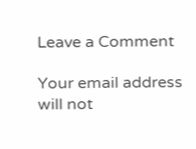Leave a Comment

Your email address will not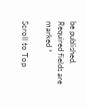be published. Required fields are marked *

Scroll to Top